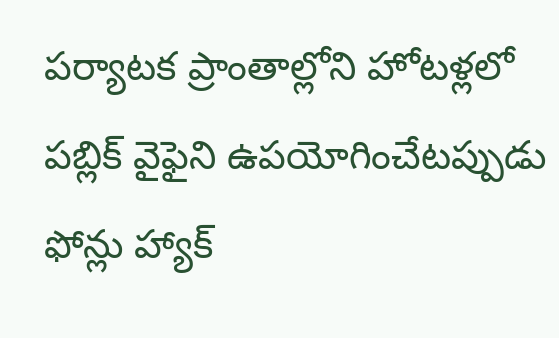పర్యాటక ప్రాంతాల్లోని హోటళ్లలో పబ్లిక్ వైఫైని ఉపయోగించేటప్పుడు ఫోన్లు హ్యాక్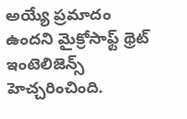అయ్యే ప్రమాదం ఉందని మైక్రోసాఫ్ట్ థ్రెట్ ఇంటెలిజెన్స్ హెచ్చరించింది.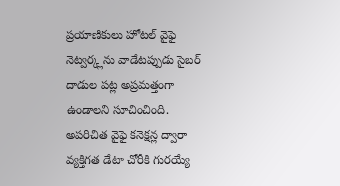ప్రయాణికులు హోటల్ వైఫై నెట్వర్క్లను వాడేటప్పుడు సైబర్ దాడుల పట్ల అప్రమత్తంగా ఉండాలని సూచించింది.
అపరిచిత వైఫై కనెక్షన్ల ద్వారా వ్యక్తిగత డేటా చోరీకి గురయ్యే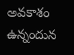అవకాశం ఉన్నందున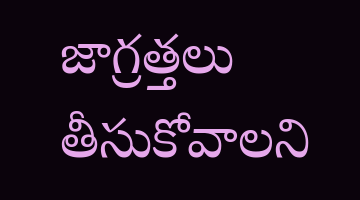జాగ్రత్తలు తీసుకోవాలని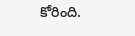కోరింది.